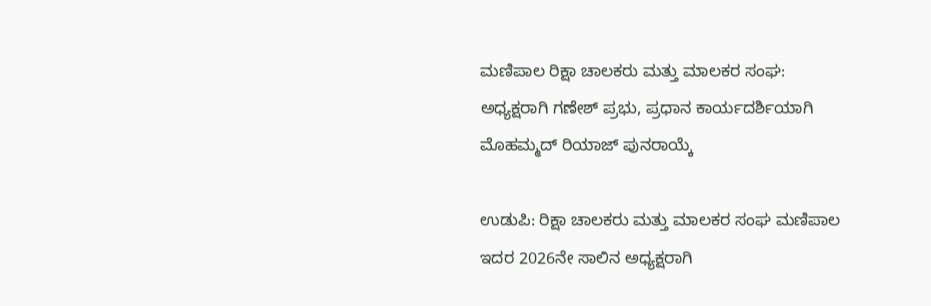ಮಣಿಪಾಲ ರಿಕ್ಷಾ ಚಾಲಕರು ಮತ್ತು ಮಾಲಕರ ಸಂಘ: ಅಧ್ಯಕ್ಷರಾಗಿ ಗಣೇಶ್ ಪ್ರಭು, ಪ್ರಧಾನ ಕಾರ್ಯದರ್ಶಿಯಾಗಿ ಮೊಹಮ್ಮದ್ ರಿಯಾಜ್ ಪುನರಾಯ್ಕೆ

ಉಡುಪಿ: ರಿಕ್ಷಾ ಚಾಲಕರು ಮತ್ತು ಮಾಲಕರ ಸಂಘ ಮಣಿಪಾಲ ಇದರ 2026ನೇ ಸಾಲಿನ ಅಧ್ಯಕ್ಷರಾಗಿ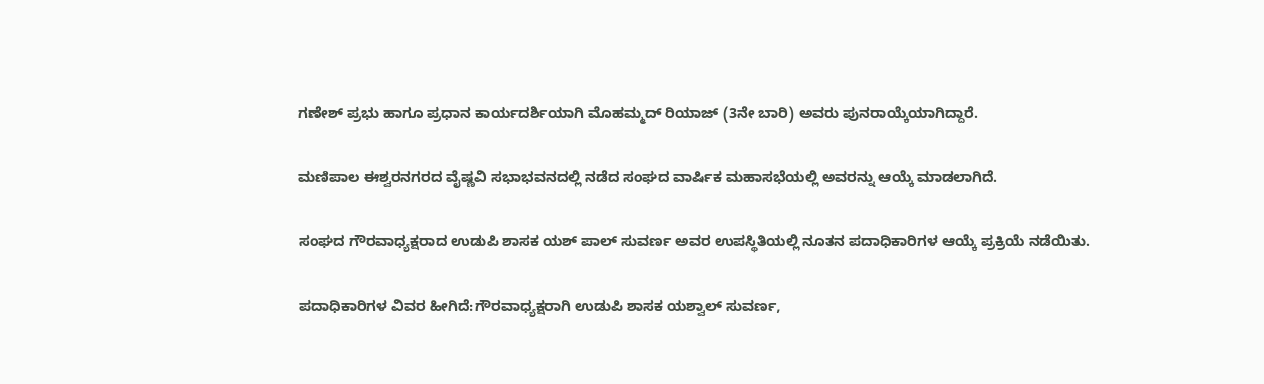ಗಣೇಶ್ ಪ್ರಭು ಹಾಗೂ ಪ್ರಧಾನ ಕಾರ್ಯದರ್ಶಿಯಾಗಿ ಮೊಹಮ್ಮದ್ ರಿಯಾಜ್ (3ನೇ ಬಾರಿ) ಅವರು ಪುನರಾಯ್ಕೆಯಾಗಿದ್ದಾರೆ.

ಮಣಿಪಾಲ ಈಶ್ವರನಗರದ ವೈಷ್ಣವಿ ಸಭಾಭವನದಲ್ಲಿ ನಡೆದ ಸಂಘದ ವಾರ್ಷಿಕ ಮಹಾಸಭೆಯಲ್ಲಿ ಅವರನ್ನು ಆಯ್ಕೆ ಮಾಡಲಾಗಿದೆ.

ಸಂಘದ ಗೌರವಾಧ್ಯಕ್ಷರಾದ ಉಡುಪಿ ಶಾಸಕ ಯಶ್ ಪಾಲ್ ಸುವರ್ಣ ಅವರ ಉಪಸ್ಥಿತಿಯಲ್ಲಿ ನೂತನ ಪದಾಧಿಕಾರಿಗಳ ಆಯ್ಕೆ ಪ್ರಕ್ರಿಯೆ ನಡೆಯಿತು.

ಪದಾಧಿಕಾರಿಗಳ ವಿವರ ಹೀಗಿದೆ:ಗೌರವಾಧ್ಯಕ್ಷರಾಗಿ ಉಡುಪಿ ಶಾಸಕ ಯಶ್ವಾಲ್ ಸುವರ್ಣ,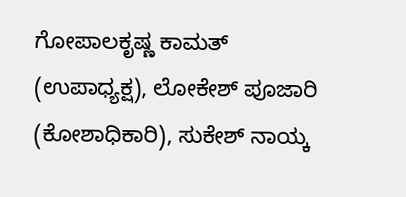ಗೋಪಾಲಕೃಷ್ಣ ಕಾಮತ್ (ಉಪಾಧ್ಯಕ್ಷ), ಲೋಕೇಶ್ ಪೂಜಾರಿ (ಕೋಶಾಧಿಕಾರಿ), ಸುಕೇಶ್ ನಾಯ್ಕ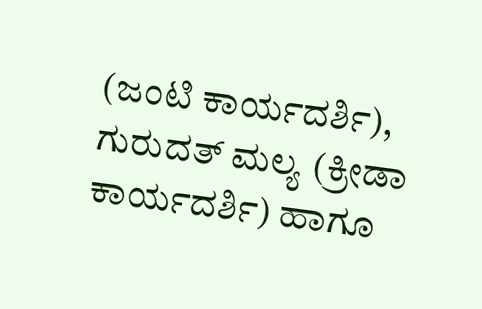(ಜಂಟಿ ಕಾರ್ಯದರ್ಶಿ), ಗುರುದತ್ ಮಲ್ಯ (ಕ್ರೀಡಾ ಕಾರ್ಯದರ್ಶಿ) ಹಾಗೂ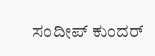ಸಂದೀಪ್ ಕುಂದರ್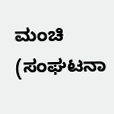ಮಂಚಿ (ಸಂಘಟನಾ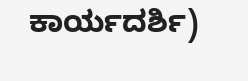ಕಾರ್ಯದರ್ಶಿ)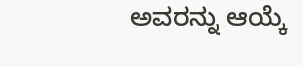ಅವರನ್ನು ಆಯ್ಕೆ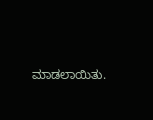ಮಾಡಲಾಯಿತು.